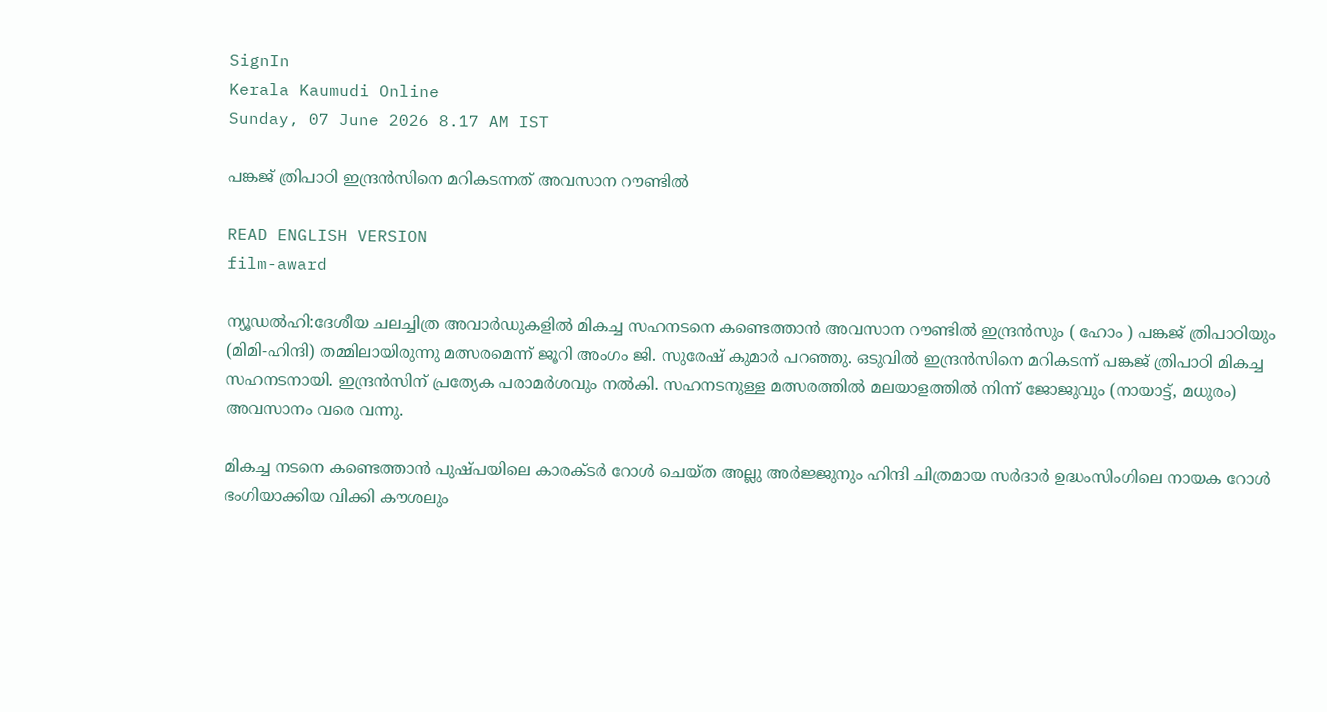SignIn
Kerala Kaumudi Online
Sunday, 07 June 2026 8.17 AM IST

പങ്കജ് ത്രിപാഠി ഇന്ദ്രൻസിനെ മറികടന്നത് അവസാന റൗണ്ടിൽ

READ ENGLISH VERSION
film-award

ന്യൂഡൽഹി:ദേശീയ ചലച്ചിത്ര അവാർഡുകളിൽ മികച്ച സഹനടനെ കണ്ടെത്താൻ അവസാന റൗണ്ടിൽ ഇന്ദ്രൻസും ( ഹോം ) പങ്കജ് ത്രിപാഠിയും (മിമി-ഹിന്ദി) തമ്മിലായിരുന്നു മത്സരമെന്ന് ജൂറി അംഗം ജി. സുരേഷ് കുമാർ പറഞ്ഞു. ഒടുവിൽ ഇന്ദ്രൻസിനെ മറികടന്ന് പങ്കജ് ത്രിപാഠി മികച്ച സഹനടനായി. ഇന്ദ്രൻസിന് പ്രത്യേക പരാമർശവും നൽകി. സഹനടനുള്ള മത്സരത്തിൽ മലയാളത്തിൽ നിന്ന് ജോജുവും (നായാട്ട്, മധുരം) അവസാനം വരെ വന്നു.

മികച്ച നടനെ കണ്ടെത്താൻ പുഷ്‌പയിലെ കാരക്‌ടർ റോൾ ചെയ്‌‌ത അല്ലു അർജ്ജുനും ഹിന്ദി ചിത്രമായ സർദാർ ഉദ്ധംസിംഗിലെ നായക റോൾ ഭംഗിയാക്കിയ വിക്കി കൗശലും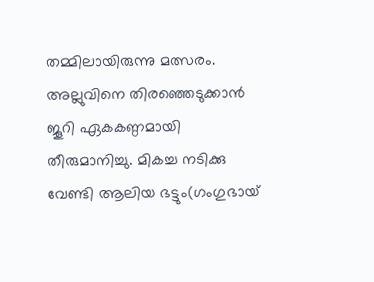തമ്മിലായിരുന്നു മത്സരം. അല്ലുവിനെ തിരഞ്ഞെടുക്കാൻ ജൂറി ഏകകണ്ഠമായി തീരുമാനിച്ചു. മികച്ച നടിക്കു വേണ്ടി ആലിയ ഭട്ടും(ഗംഗുഭായ്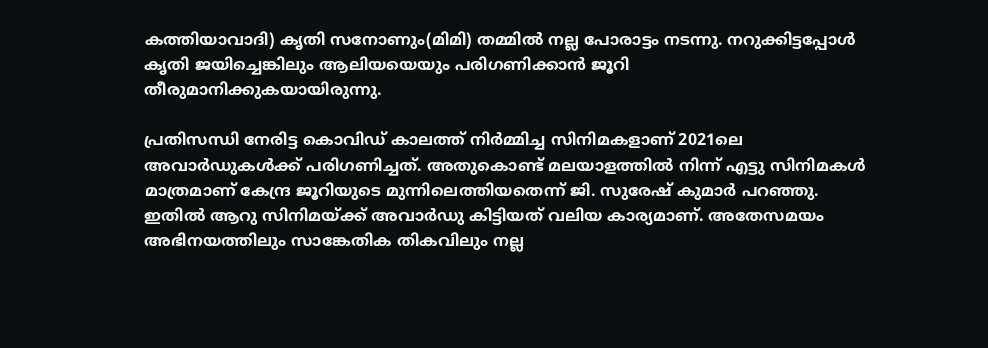കത്തിയാവാദി) കൃതി സനോണും(മിമി) തമ്മിൽ നല്ല പോരാട്ടം നടന്നു. നറുക്കിട്ടപ്പോൾ കൃതി ജയിച്ചെങ്കിലും ആലിയയെയും പരിഗണിക്കാൻ ജൂറി തീരുമാനിക്കുകയായിരുന്നു.

പ്രതിസന്ധി നേരിട്ട കൊവിഡ് കാലത്ത് നിർമ്മിച്ച സിനിമകളാണ് 2021ലെ അവാർഡുകൾക്ക് പരിഗണിച്ചത്. അതുകൊണ്ട് മലയാളത്തിൽ നിന്ന് എട്ടു സിനിമകൾ മാത്രമാണ് കേന്ദ്ര ജൂറിയുടെ മുന്നിലെത്തിയതെന്ന് ജി. സുരേഷ് കുമാർ പറഞ്ഞു. ഇതിൽ ആറു സിനിമയ്‌ക്ക് അവാർഡു കിട്ടിയത് വലിയ കാര്യമാണ്. അതേസമയം അഭിനയത്തിലും സാങ്കേതിക തികവിലും നല്ല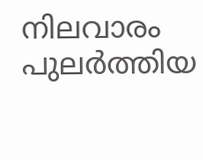നിലവാരം പുലർത്തിയ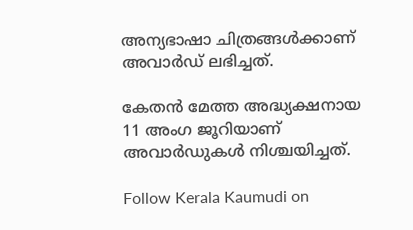അന്യഭാഷാ ചിത്രങ്ങൾക്കാണ് അവാർഡ് ലഭിച്ചത്.

കേതൻ മേത്ത അദ്ധ്യക്ഷനായ 11 അംഗ ജൂറിയാണ് അവാർഡുകൾ നിശ്ചയിച്ചത്.

Follow Kerala Kaumudi on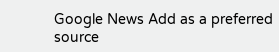Google News Add as a preferred source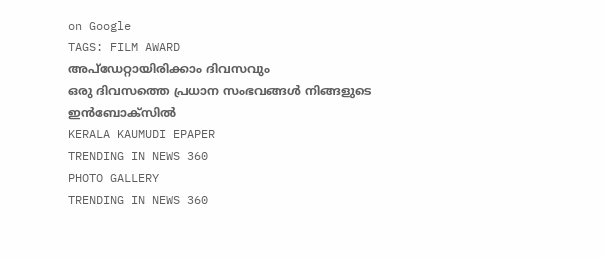on Google
TAGS: FILM AWARD
അപ്ഡേറ്റായിരിക്കാം ദിവസവും
ഒരു ദിവസത്തെ പ്രധാന സംഭവങ്ങൾ നിങ്ങളുടെ ഇൻബോക്സിൽ
KERALA KAUMUDI EPAPER
TRENDING IN NEWS 360
PHOTO GALLERY
TRENDING IN NEWS 360